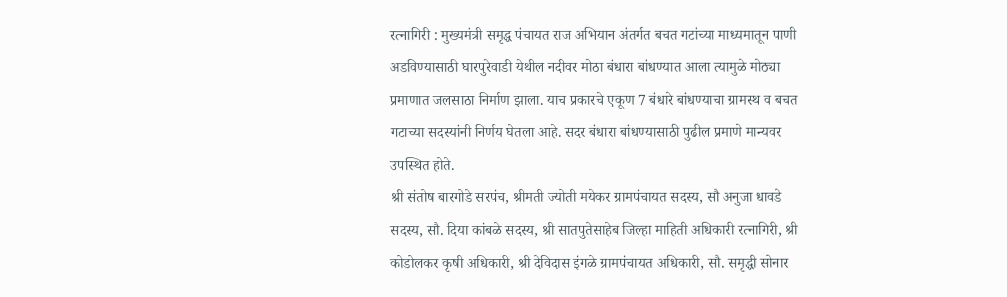रत्नागिरी : मुख्यमंत्री समृद्ध पंचायत राज अभियान अंतर्गत बचत गटांच्या माध्यमातून पाणी अडविण्यासाठी घारपुरेवाडी येथील नदीवर मोठा बंधारा बांधण्यात आला त्यामुळे मोठ्या प्रमाणात जलसाठा निर्माण झाला. याच प्रकारचे एकूण 7 बंधारे बांधण्याचा ग्रामस्थ व बचत गटाच्या सदस्यांनी निर्णय घेतला आहे. सदर बंधारा बांधण्यासाठी पुढील प्रमाणे मान्यवर उपस्थित होते.
श्री संतोष बारगोडे सरपंच, श्रीमती ज्योती मयेकर ग्रामपंचायत सदस्य, सौ अनुजा धावडे सदस्य, सौ. दिया कांबळे सदस्य, श्री सातपुतेसाहेब जिल्हा माहिती अधिकारी रत्नागिरी, श्री कोडोलकर कृषी अधिकारी, श्री देविदास इंगळे ग्रामपंचायत अधिकारी, सौ. समृद्धी सोनार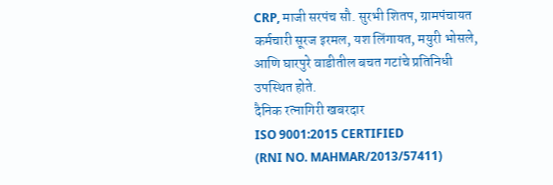CRP, माजी सरपंच सौ. सुरभी शितप, ग्रामपंचायत कर्मचारी सूरज इरमल, यश लिंगायत, मयुरी भोसले, आणि घारपुरे वाडीतील बचत गटांचे प्रतिनिधी उपस्थित होते.
दैनिक रत्नागिरी खबरदार
ISO 9001:2015 CERTIFIED
(RNI NO. MAHMAR/2013/57411)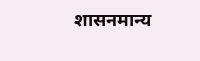शासनमान्य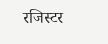रजिस्टर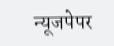न्यूजपेपर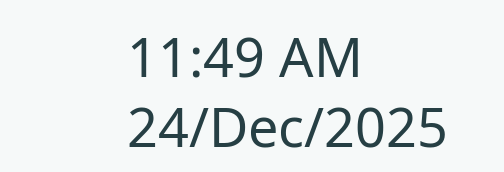11:49 AM 24/Dec/2025